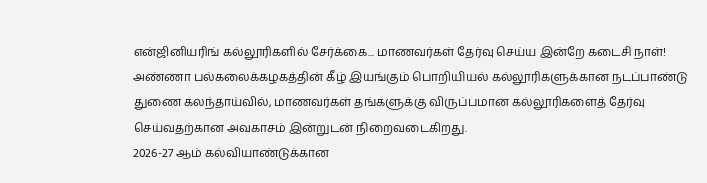என்ஜினியரிங் கல்லூரிகளில் சேர்க்கை... மாணவர்கள் தேர்வு செய்ய இன்றே கடைசி நாள்!
அண்ணா பல்கலைக்கழகத்தின் கீழ் இயங்கும் பொறியியல் கல்லூரிகளுக்கான நடப்பாண்டு துணை கலந்தாய்வில், மாணவர்கள் தங்களுக்கு விருப்பமான கல்லூரிகளைத் தேர்வு செய்வதற்கான அவகாசம் இன்றுடன் நிறைவடைகிறது.
2026-27 ஆம் கல்வியாண்டுக்கான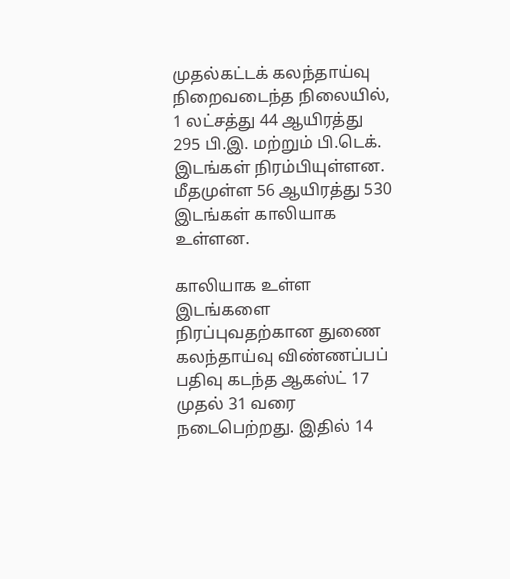முதல்கட்டக் கலந்தாய்வு நிறைவடைந்த நிலையில், 1 லட்சத்து 44 ஆயிரத்து 295 பி.இ. மற்றும் பி.டெக். இடங்கள் நிரம்பியுள்ளன. மீதமுள்ள 56 ஆயிரத்து 530 இடங்கள் காலியாக உள்ளன.

காலியாக உள்ள இடங்களை நிரப்புவதற்கான துணை கலந்தாய்வு விண்ணப்பப் பதிவு கடந்த ஆகஸ்ட் 17 முதல் 31 வரை நடைபெற்றது. இதில் 14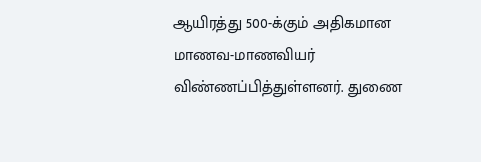ஆயிரத்து 500-க்கும் அதிகமான மாணவ-மாணவியர் விண்ணப்பித்துள்ளனர். துணை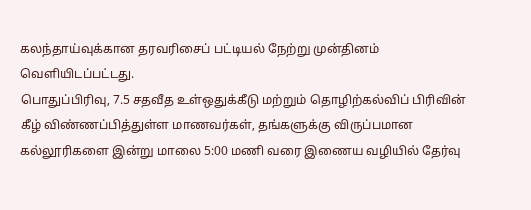கலந்தாய்வுக்கான தரவரிசைப் பட்டியல் நேற்று முன்தினம் வெளியிடப்பட்டது.
பொதுப்பிரிவு, 7.5 சதவீத உள்ஒதுக்கீடு மற்றும் தொழிற்கல்விப் பிரிவின் கீழ் விண்ணப்பித்துள்ள மாணவர்கள், தங்களுக்கு விருப்பமான கல்லூரிகளை இன்று மாலை 5:00 மணி வரை இணைய வழியில் தேர்வு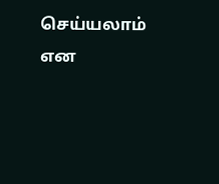செய்யலாம் என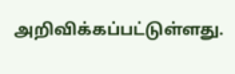அறிவிக்கப்பட்டுள்ளது.